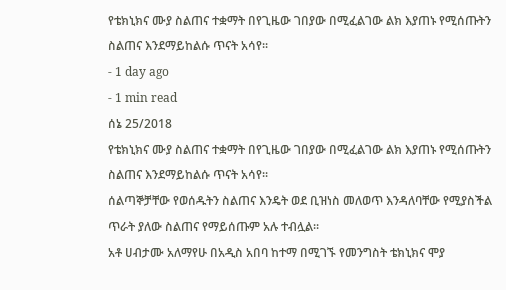የቴክኒክና ሙያ ስልጠና ተቋማት በየጊዜው ገበያው በሚፈልገው ልክ እያጠኑ የሚሰጡትን ስልጠና እንደማይከልሱ ጥናት አሳየ፡፡
- 1 day ago
- 1 min read
ሰኔ 25/2018
የቴክኒክና ሙያ ስልጠና ተቋማት በየጊዜው ገበያው በሚፈልገው ልክ እያጠኑ የሚሰጡትን ስልጠና እንደማይከልሱ ጥናት አሳየ፡፡
ሰልጣኞቻቸው የወሰዱትን ስልጠና እንዴት ወደ ቢዝነስ መለወጥ እንዳለባቸው የሚያስችል ጥራት ያለው ስልጠና የማይሰጡም አሉ ተብሏል፡፡
አቶ ሀብታሙ አለማየሁ በአዲስ አበባ ከተማ በሚገኙ የመንግስት ቴክኒክና ሞያ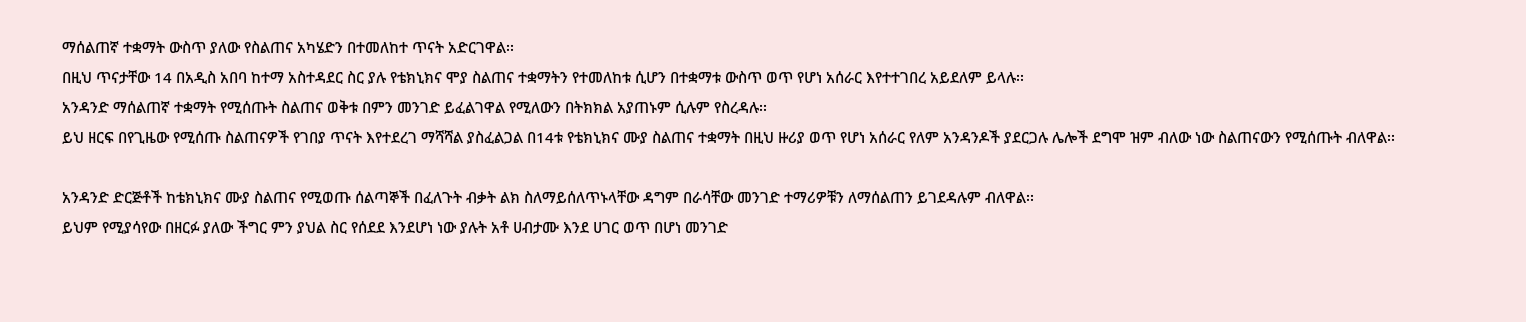ማሰልጠኛ ተቋማት ውስጥ ያለው የስልጠና አካሄድን በተመለከተ ጥናት አድርገዋል፡፡
በዚህ ጥናታቸው 14 በአዲስ አበባ ከተማ አስተዳደር ስር ያሉ የቴክኒክና ሞያ ስልጠና ተቋማትን የተመለከቱ ሲሆን በተቋማቱ ውስጥ ወጥ የሆነ አሰራር እየተተገበረ አይደለም ይላሉ፡፡
አንዳንድ ማሰልጠኛ ተቋማት የሚሰጡት ስልጠና ወቅቱ በምን መንገድ ይፈልገዋል የሚለውን በትክክል አያጠኑም ሲሉም የስረዳሉ፡፡
ይህ ዘርፍ በየጊዜው የሚሰጡ ስልጠናዎች የገበያ ጥናት እየተደረገ ማሻሻል ያስፈልጋል በ14ቱ የቴክኒክና ሙያ ስልጠና ተቋማት በዚህ ዙሪያ ወጥ የሆነ አሰራር የለም አንዳንዶች ያደርጋሉ ሌሎች ደግሞ ዝም ብለው ነው ስልጠናውን የሚሰጡት ብለዋል፡፡

አንዳንድ ድርጅቶች ከቴክኒክና ሙያ ስልጠና የሚወጡ ሰልጣኞች በፈለጉት ብቃት ልክ ስለማይሰለጥኑላቸው ዳግም በራሳቸው መንገድ ተማሪዎቹን ለማሰልጠን ይገደዳሉም ብለዋል፡፡
ይህም የሚያሳየው በዘርፉ ያለው ችግር ምን ያህል ስር የሰደደ እንደሆነ ነው ያሉት አቶ ሀብታሙ እንደ ሀገር ወጥ በሆነ መንገድ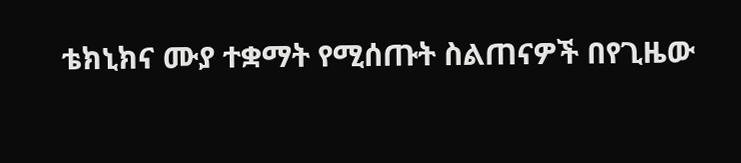ቴክኒክና ሙያ ተቋማት የሚሰጡት ስልጠናዎች በየጊዜው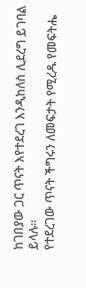ከገበያው ጋር ጥናት እየተደረገ እንዲከለስ ሊደረግ ይገባል ይላሉ፡፡
የተደረገው ጥናት ችግሩን ለመፍታት የሚረዱ የመፍትሔ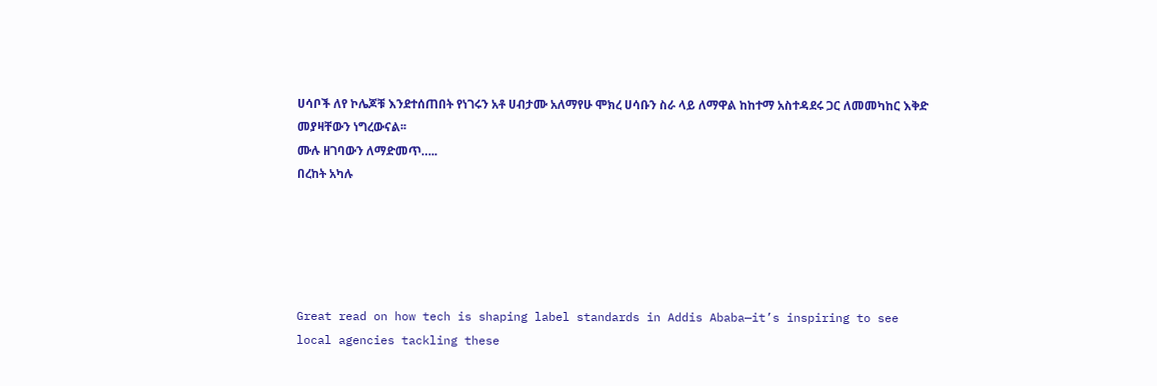ሀሳቦች ለየ ኮሌጆቹ እንደተሰጠበት የነገሩን አቶ ሀብታሙ አለማየሁ ሞክረ ሀሳቡን ስራ ላይ ለማዋል ከከተማ አስተዳደሩ ጋር ለመመካከር እቅድ መያዛቸውን ነግረውናል፡፡
ሙሉ ዘገባውን ለማድመጥ…..
በረከት አካሉ





Great read on how tech is shaping label standards in Addis Ababa—it’s inspiring to see local agencies tackling these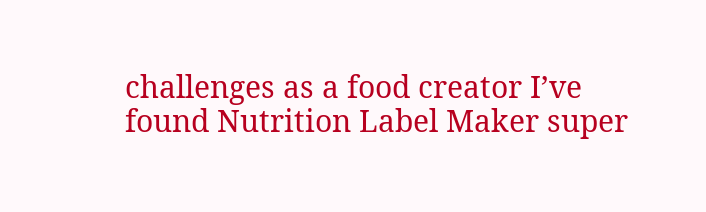challenges as a food creator I’ve found Nutrition Label Maker super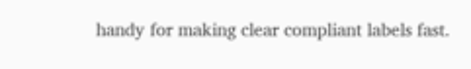handy for making clear compliant labels fast.